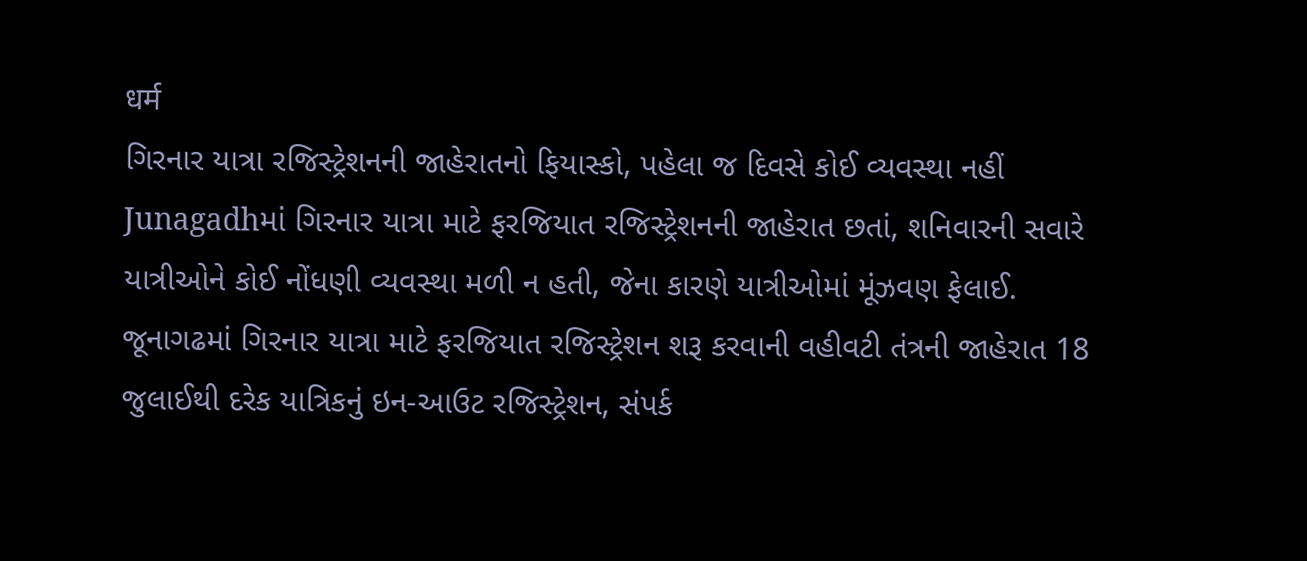धर्म
ગિરનાર યાત્રા રજિસ્ટ્રેશનની જાહેરાતનો ફિયાસ્કો, પહેલા જ દિવસે કોઈ વ્યવસ્થા નહીં
Junagadhમાં ગિરનાર યાત્રા માટે ફરજિયાત રજિસ્ટ્રેશનની જાહેરાત છતાં, શનિવારની સવારે યાત્રીઓને કોઈ નોંધણી વ્યવસ્થા મળી ન હતી, જેના કારણે યાત્રીઓમાં મૂંઝવણ ફેલાઈ.
જૂનાગઢમાં ગિરનાર યાત્રા માટે ફરજિયાત રજિસ્ટ્રેશન શરૂ કરવાની વહીવટી તંત્રની જાહેરાત 18 જુલાઈથી દરેક યાત્રિકનું ઇન-આઉટ રજિસ્ટ્રેશન, સંપર્ક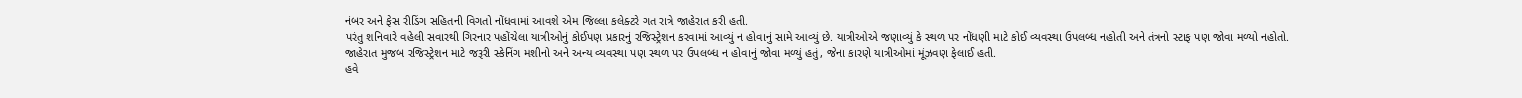નંબર અને ફેસ રીડિંગ સહિતની વિગતો નોંધવામાં આવશે એમ જિલ્લા કલેક્ટરે ગત રાત્રે જાહેરાત કરી હતી.
પરંતુ શનિવારે વહેલી સવારથી ગિરનાર પહોંચેલા યાત્રીઓનું કોઈપણ પ્રકારનું રજિસ્ટ્રેશન કરવામાં આવ્યું ન હોવાનું સામે આવ્યું છે. યાત્રીઓએ જણાવ્યું કે સ્થળ પર નોંધણી માટે કોઈ વ્યવસ્થા ઉપલબ્ધ નહોતી અને તંત્રનો સ્ટાફ પણ જોવા મળ્યો નહોતો.
જાહેરાત મુજબ રજિસ્ટ્રેશન માટે જરૂરી સ્કેનિંગ મશીનો અને અન્ય વ્યવસ્થા પણ સ્થળ પર ઉપલબ્ધ ન હોવાનું જોવા મળ્યું હતું, જેના કારણે યાત્રીઓમાં મૂંઝવણ ફેલાઈ હતી.
હવે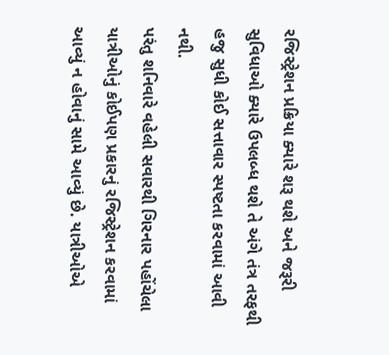રજિસ્ટ્રેશન પ્રક્રિયા ક્યારે શરૂ થશે અને જરૂરી સુવિધાઓ ક્યારે ઉપલબ્ધ થશે તે અંગે તંત્ર તરફથી હજુ સુધી કોઈ સત્તાવાર સ્પષ્ટતા કરવામાં આવી નથી.
પરંતુ શનિવારે વહેલી સવારથી ગિરનાર પહોંચેલા યાત્રીઓનું કોઈપણ પ્રકારનું રજિસ્ટ્રેશન કરવામાં આવ્યું ન હોવાનું સામે આવ્યું છે. યાત્રીઓએ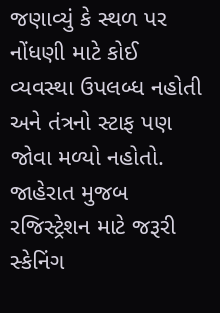જણાવ્યું કે સ્થળ પર નોંધણી માટે કોઈ વ્યવસ્થા ઉપલબ્ધ નહોતી અને તંત્રનો સ્ટાફ પણ જોવા મળ્યો નહોતો.
જાહેરાત મુજબ રજિસ્ટ્રેશન માટે જરૂરી સ્કેનિંગ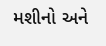મશીનો અને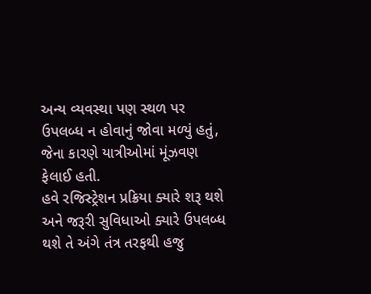અન્ય વ્યવસ્થા પણ સ્થળ પર ઉપલબ્ધ ન હોવાનું જોવા મળ્યું હતું, જેના કારણે યાત્રીઓમાં મૂંઝવણ ફેલાઈ હતી.
હવે રજિસ્ટ્રેશન પ્રક્રિયા ક્યારે શરૂ થશે અને જરૂરી સુવિધાઓ ક્યારે ઉપલબ્ધ થશે તે અંગે તંત્ર તરફથી હજુ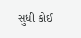સુધી કોઈ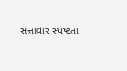સત્તાવાર સ્પષ્ટતા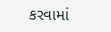કરવામાં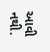આવી નથી.